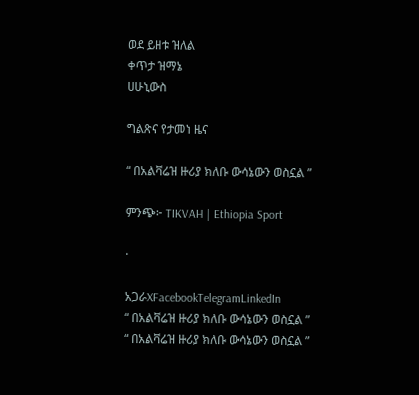ወደ ይዘቱ ዝለል
ቀጥታ ዝማኔ
ሀሁኒውስ

ግልጽና የታመነ ዜና

“ በአልቫሬዝ ዙሪያ ክለቡ ውሳኔውን ወስኗል ”

ምንጭ፦ TIKVAH | Ethiopia Sport

·

አጋራXFacebookTelegramLinkedIn
“ በአልቫሬዝ ዙሪያ ክለቡ ውሳኔውን ወስኗል ”
“ በአልቫሬዝ ዙሪያ ክለቡ ውሳኔውን ወስኗል ”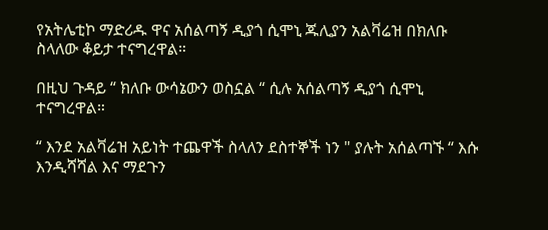የአትሌቲኮ ማድሪዱ ዋና አሰልጣኝ ዲያጎ ሲሞኒ ጁሊያን አልቫሬዝ በክለቡ ስላለው ቆይታ ተናግረዋል።

በዚህ ጉዳይ “ ክለቡ ውሳኔውን ወስኗል “ ሲሉ አሰልጣኝ ዲያጎ ሲሞኒ ተናግረዋል።

“ እንደ አልቫሬዝ አይነት ተጨዋች ስላለን ደስተኞች ነን " ያሉት አሰልጣኙ “ እሱ እንዲሻሻል እና ማደጉን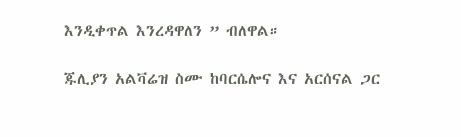እንዲቀጥል እንረዳዋለን ” ብለዋል።

ጁሊያን አልቫሬዝ ስሙ ከባርሴሎና እና አርሰናል ጋር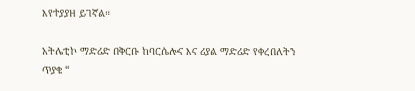እየተያያዘ ይገኛል።

አትሌቲኮ ማድሪድ በቅርቡ ከባርሴሎና እና ሪያል ማድሪድ የቀረበለትን ጥያቄ “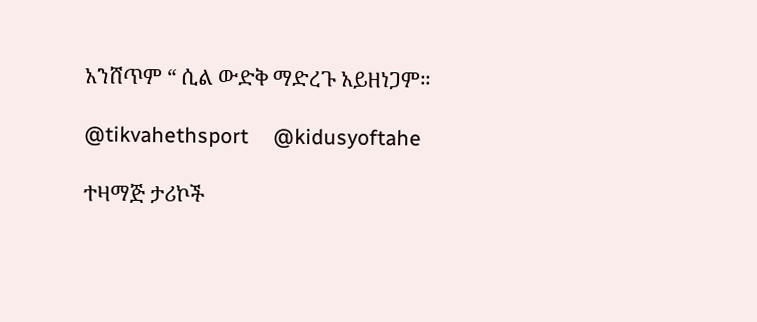አንሸጥም “ ሲል ውድቅ ማድረጉ አይዘነጋም።

@tikvahethsport     @kidusyoftahe

ተዛማጅ ታሪኮች